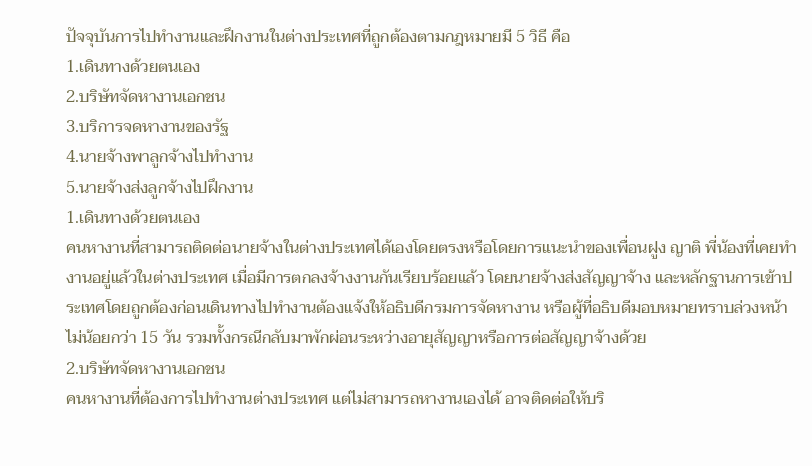ปัจจุบันการไปทำงานและฝึกงานในต่างประเทศที่ถูกต้องตามกฎหมายมี 5 วิธี คือ
1.เดินทางด้วยตนเอง
2.บริษัทจัดหางานเอกชน
3.บริการจดหางานของรัฐ
4.นายจ้างพาลูกจ้างไปทำงาน
5.นายจ้างส่งลูกจ้างไปฝึกงาน
1.เดินทางด้วยตนเอง
คนหางานที่สามารถติดต่อนายจ้างในต่างประเทศได้เองโดยตรงหรือโดยการแนะนำของเพื่อนฝูง ญาติ พี่น้องที่เคยทำงานอยู่แล้วในต่างประเทศ เมื่อมีการตกลงจ้างงานกันเรียบร้อยแล้ว โดยนายจ้างส่งสัญญาจ้าง และหลักฐานการเข้าประเทศโดยถูกต้องก่อนเดินทางไปทำงานต้องแจ้งให้อธิบดีกรมการจัดหางาน หรือผู้ที่อธิบดีมอบหมายทราบล่วงหน้าไม่น้อยกว่า 15 วัน รวมทั้งกรณีกลับมาพักผ่อนระหว่างอายุสัญญาหรือการต่อสัญญาจ้างด้วย
2.บริษัทจัดหางานเอกชน
คนหางานที่ต้องการไปทำงานต่างประเทศ แต่ไม่สามารถหางานเองได้ อาจติดต่อให้บริ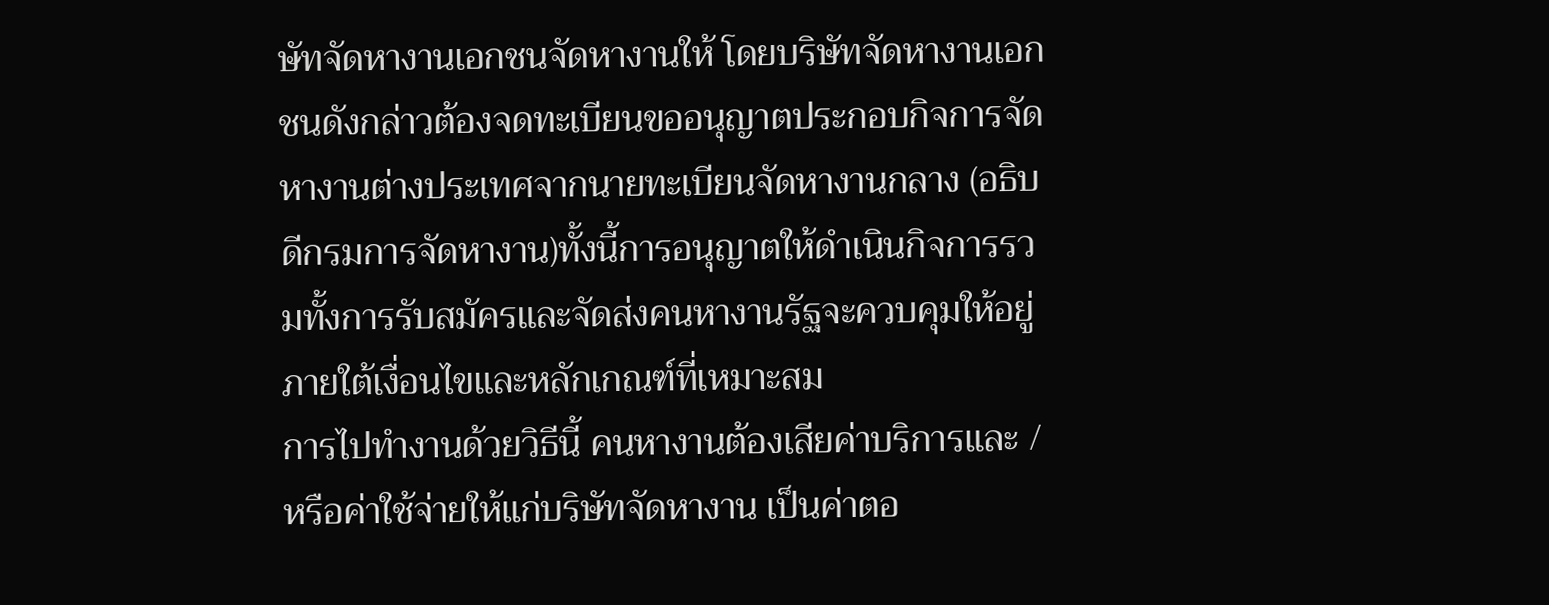ษัทจัดหางานเอกชนจัดหางานให้ โดยบริษัทจัดหางานเอกชนดังกล่าวต้องจดทะเบียนขออนุญาตประกอบกิจการจัดหางานต่างประเทศจากนายทะเบียนจัดหางานกลาง (อธิบดีกรมการจัดหางาน)ทั้งนี้การอนุญาตให้ดำเนินกิจการรวมทั้งการรับสมัครและจัดส่งคนหางานรัฐจะควบคุมให้อยู่ภายใต้เงื่อนไขและหลักเกณฑ์ที่เหมาะสม
การไปทำงานด้วยวิธีนี้ คนหางานต้องเสียค่าบริการและ / หรือค่าใช้จ่ายให้แก่บริษัทจัดหางาน เป็นค่าตอ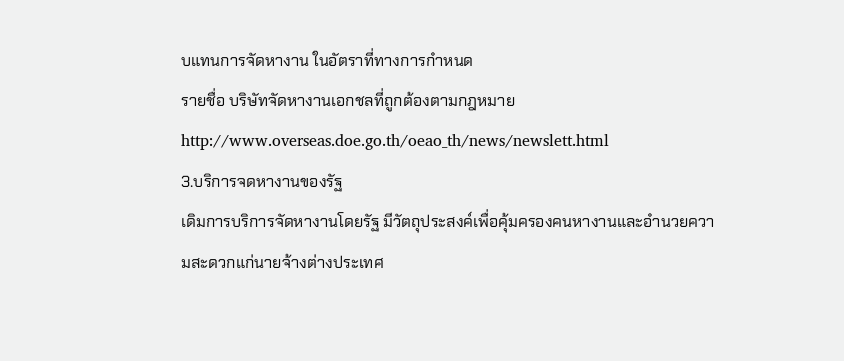บแทนการจัดหางาน ในอัตราที่ทางการกำหนด
รายชื่อ บริษัทจัดหางานเอกชลที่ถูกต้องตามกฎหมาย
http://www.overseas.doe.go.th/oeao_th/news/newslett.html
3.บริการจดหางานของรัฐ
เดิมการบริการจัดหางานโดยรัฐ มีวัตถุประสงค์เพื่อคุ้มครองคนหางานและอำนวยความสะดวกแก่นายจ้างต่างประเทศ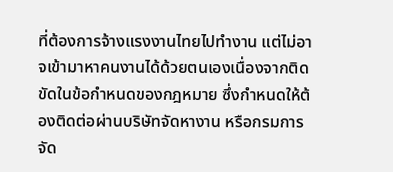ที่ต้องการจ้างแรงงานไทยไปทำงาน แต่ไม่อาจเข้ามาหาคนงานได้ด้วยตนเองเนื่องจากติดขัดในข้อกำหนดของกฎหมาย ซึ่งกำหนดให้ต้องติดต่อผ่านบริษัทจัดหางาน หรือกรมการจัด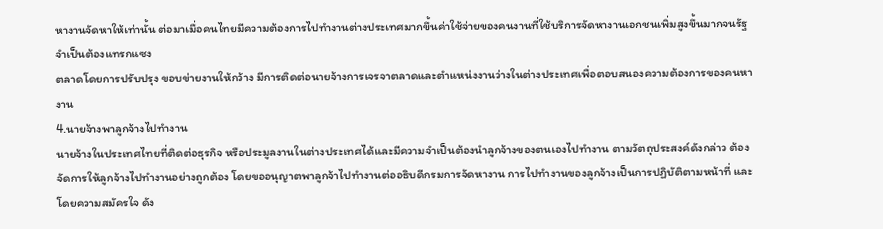หางานจัดหาให้เท่านั้น ต่อมาเมื่อคนไทยมีความต้องการไปทำงานต่างประเทศมากขึ้นค่าใช้จ่ายของคนงานที่ใช้บริการจัดหางานเอกชนเพิ่มสูงขึ้นมากจนรัฐจำเป็นต้องแทรกแซง
ตลาดโดยการปรับปรุง ขอบข่ายงานให้กว้าง มีการติดต่อนายจ้างการเจรจาตลาดและตำแหน่งงานว่างในต่างประเทศเพื่อตอบสนองความต้องการของคนหางาน
4.นายจ้างพาลูกจ้างไปทำงาน
นายจ้างในประเทศไทยที่ติดต่อธุรกิจ หรือประมูลงานในต่างประเทศได้และมีความจำเป็นต้องนำลูกจ้างของตนเองไปทำงาน ตามวัตถุประสงค์ดังกล่าว ต้องจัดการให้ลูกจ้างไปทำงานอย่างถูกต้อง โดยขออนุญาตพาลูกจ้าไปทำงานต่ออธิบดีกรมการจัดหางาน การไปทำงานของลูกจ้างเป็นการปฏิบัติตามหน้าที่ และโดยความสมัครใจ ดัง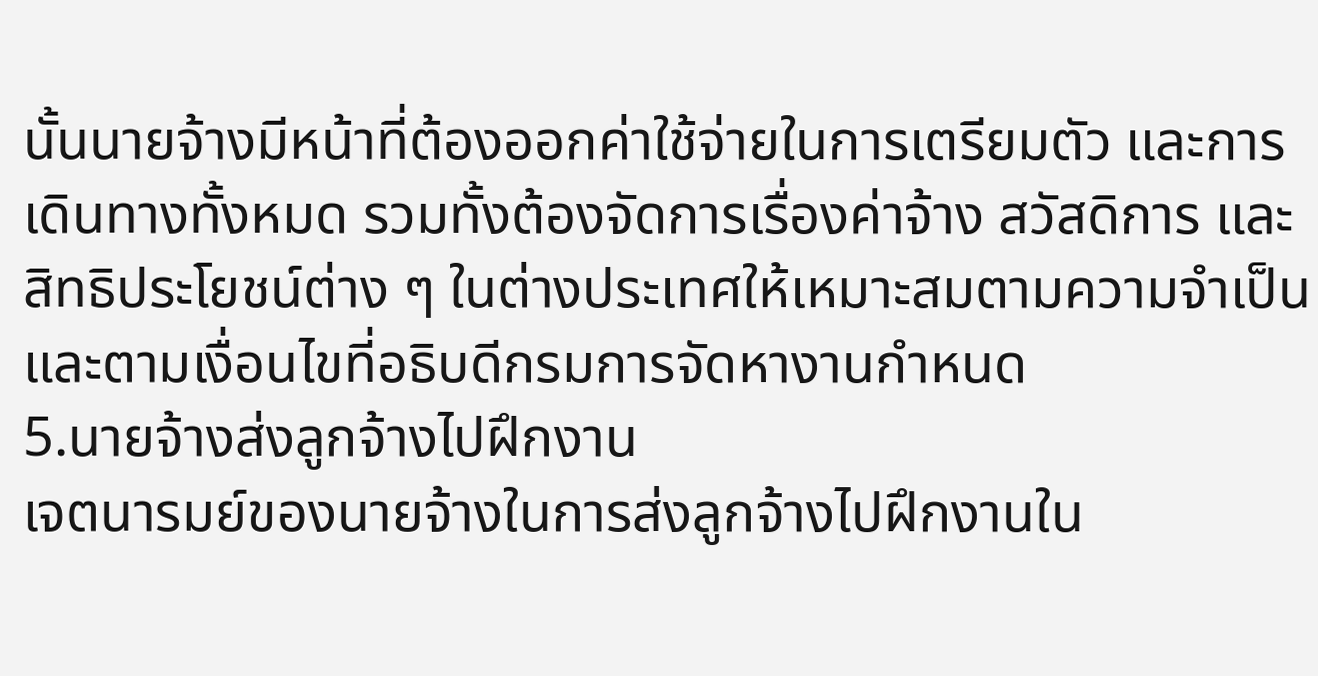นั้นนายจ้างมีหน้าที่ต้องออกค่าใช้จ่ายในการเตรียมตัว และการเดินทางทั้งหมด รวมทั้งต้องจัดการเรื่องค่าจ้าง สวัสดิการ และสิทธิประโยชน์ต่าง ๆ ในต่างประเทศให้เหมาะสมตามความจำเป็น และตามเงื่อนไขที่อธิบดีกรมการจัดหางานกำหนด
5.นายจ้างส่งลูกจ้างไปฝึกงาน
เจตนารมย์ของนายจ้างในการส่งลูกจ้างไปฝึกงานใน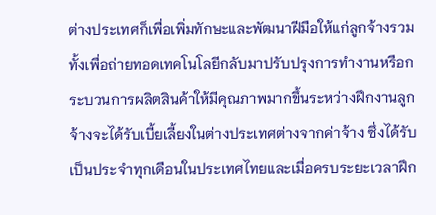ต่างประเทศก็เพื่อเพิ่มทักษะและพัฒนาฝีมือให้แก่ลูกจ้างรวมทั้งเพื่อถ่ายทอดเทคโนโลยีกลับมาปรับปรุงการทำงานหรือกระบวนการผลิตสินค้าให้มีคุณภาพมากขึ้นระหว่างฝึกงานลูกจ้างจะได้รับเบี้ยเลี้ยงในต่างประเทศต่างจากค่าจ้าง ซึ่งได้รับเป็นประจำทุกเดือนในประเทศไทยและเมื่อครบระยะเวลาฝึก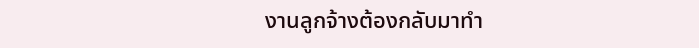งานลูกจ้างต้องกลับมาทำ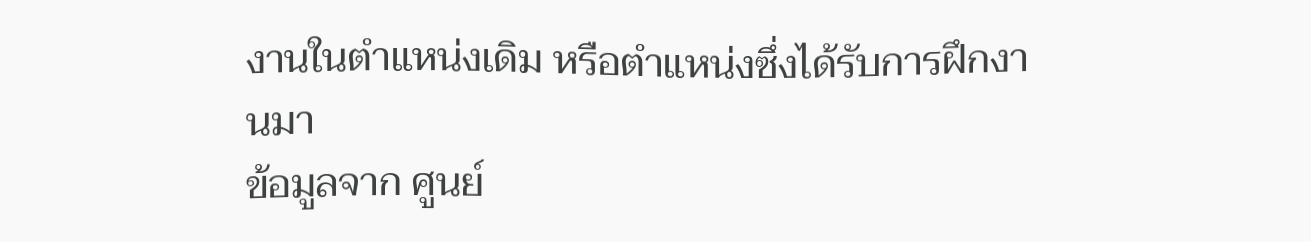งานในตำแหน่งเดิม หรือตำแหน่งซึ่งได้รับการฝึกงานมา
ข้อมูลจาก ศูนย์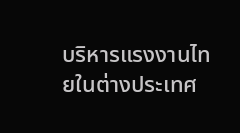บริหารแรงงานไทยในต่างประเทศ